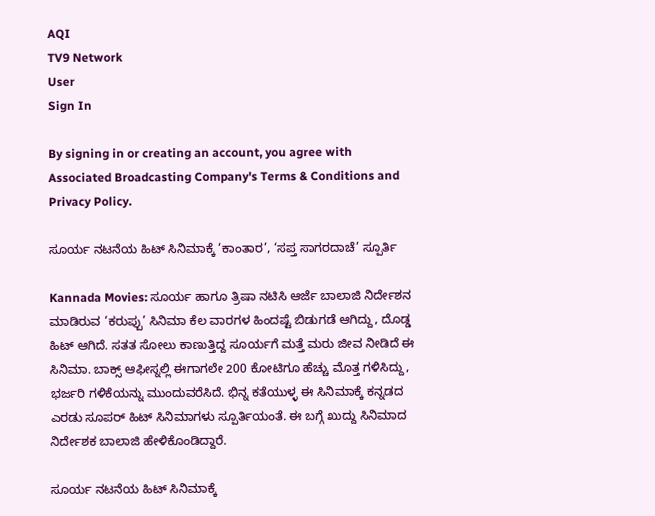AQI
TV9 Network
User
Sign In

By signing in or creating an account, you agree with Associated Broadcasting Company's Terms & Conditions and Privacy Policy.

ಸೂರ್ಯ ನಟನೆಯ ಹಿಟ್ ಸಿನಿಮಾಕ್ಕೆ ‘ಕಾಂತಾರ’, ‘ಸಪ್ತ ಸಾಗರದಾಚೆ’ ಸ್ಪೂರ್ತಿ

Kannada Movies: ಸೂರ್ಯ ಹಾಗೂ ತ್ರಿಷಾ ನಟಿಸಿ ಆರ್ಜೆ ಬಾಲಾಜಿ ನಿರ್ದೇಶನ ಮಾಡಿರುವ ‘ಕರುಪ್ಪು’ ಸಿನಿಮಾ ಕೆಲ ವಾರಗಳ ಹಿಂದಷ್ಟೆ ಬಿಡುಗಡೆ ಆಗಿದ್ದು, ದೊಡ್ಡ ಹಿಟ್ ಆಗಿದೆ. ಸತತ ಸೋಲು ಕಾಣುತ್ತಿದ್ದ ಸೂರ್ಯಗೆ ಮತ್ತೆ ಮರು ಜೀವ ನೀಡಿದೆ ಈ ಸಿನಿಮಾ. ಬಾಕ್ಸ್ ಆಫೀಸ್ನಲ್ಲಿ ಈಗಾಗಲೇ 200 ಕೋಟಿಗೂ ಹೆಚ್ಚು ಮೊತ್ತ ಗಳಿಸಿದ್ದು, ಭರ್ಜರಿ ಗಳಿಕೆಯನ್ನು ಮುಂದುವರೆಸಿದೆ. ಭಿನ್ನ ಕತೆಯುಳ್ಳ ಈ ಸಿನಿಮಾಕ್ಕೆ ಕನ್ನಡದ ಎರಡು ಸೂಪರ್ ಹಿಟ್ ಸಿನಿಮಾಗಳು ಸ್ಪೂರ್ತಿಯಂತೆ. ಈ ಬಗ್ಗೆ ಖುದ್ದು ಸಿನಿಮಾದ ನಿರ್ದೇಶಕ ಬಾಲಾಜಿ ಹೇಳಿಕೊಂಡಿದ್ದಾರೆ.

ಸೂರ್ಯ ನಟನೆಯ ಹಿಟ್ ಸಿನಿಮಾಕ್ಕೆ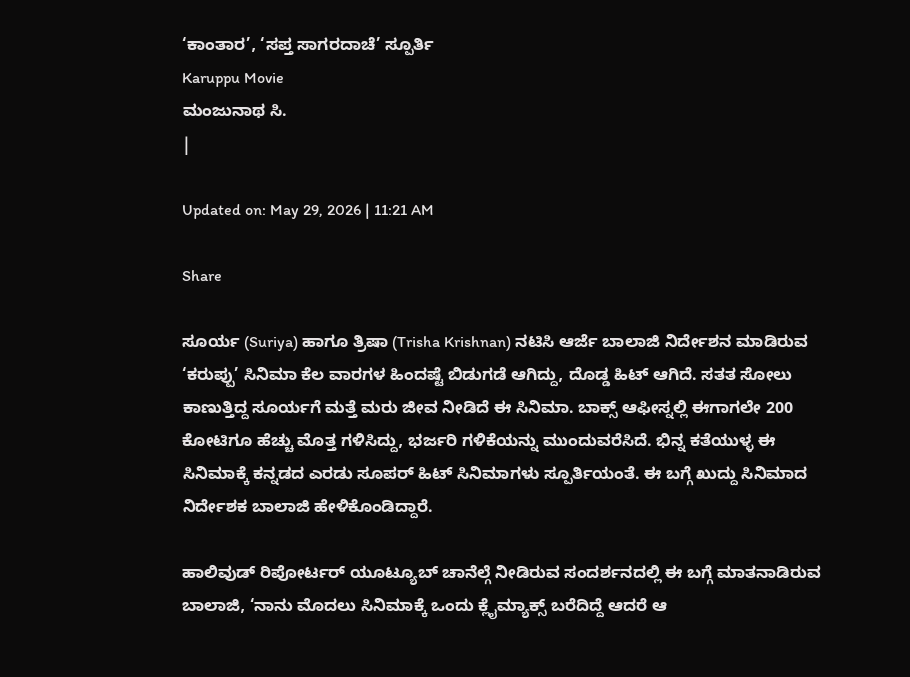‘ಕಾಂತಾರ’, ‘ಸಪ್ತ ಸಾಗರದಾಚೆ’ ಸ್ಪೂರ್ತಿ
Karuppu Movie
ಮಂಜುನಾಥ ಸಿ.
|

Updated on: May 29, 2026 | 11:21 AM

Share

ಸೂರ್ಯ (Suriya) ಹಾಗೂ ತ್ರಿಷಾ (Trisha Krishnan) ನಟಿಸಿ ಆರ್ಜೆ ಬಾಲಾಜಿ ನಿರ್ದೇಶನ ಮಾಡಿರುವ ‘ಕರುಪ್ಪು’ ಸಿನಿಮಾ ಕೆಲ ವಾರಗಳ ಹಿಂದಷ್ಟೆ ಬಿಡುಗಡೆ ಆಗಿದ್ದು, ದೊಡ್ಡ ಹಿಟ್ ಆಗಿದೆ. ಸತತ ಸೋಲು ಕಾಣುತ್ತಿದ್ದ ಸೂರ್ಯಗೆ ಮತ್ತೆ ಮರು ಜೀವ ನೀಡಿದೆ ಈ ಸಿನಿಮಾ. ಬಾಕ್ಸ್ ಆಫೀಸ್ನಲ್ಲಿ ಈಗಾಗಲೇ 200 ಕೋಟಿಗೂ ಹೆಚ್ಚು ಮೊತ್ತ ಗಳಿಸಿದ್ದು, ಭರ್ಜರಿ ಗಳಿಕೆಯನ್ನು ಮುಂದುವರೆಸಿದೆ. ಭಿನ್ನ ಕತೆಯುಳ್ಳ ಈ ಸಿನಿಮಾಕ್ಕೆ ಕನ್ನಡದ ಎರಡು ಸೂಪರ್ ಹಿಟ್ ಸಿನಿಮಾಗಳು ಸ್ಪೂರ್ತಿಯಂತೆ. ಈ ಬಗ್ಗೆ ಖುದ್ದು ಸಿನಿಮಾದ ನಿರ್ದೇಶಕ ಬಾಲಾಜಿ ಹೇಳಿಕೊಂಡಿದ್ದಾರೆ.

ಹಾಲಿವುಡ್ ರಿಪೋರ್ಟರ್ ಯೂಟ್ಯೂಬ್ ಚಾನೆಲ್ಗೆ ನೀಡಿರುವ ಸಂದರ್ಶನದಲ್ಲಿ ಈ ಬಗ್ಗೆ ಮಾತನಾಡಿರುವ ಬಾಲಾಜಿ, ‘ನಾನು ಮೊದಲು ಸಿನಿಮಾಕ್ಕೆ ಒಂದು ಕ್ಲೈಮ್ಯಾಕ್ಸ್ ಬರೆದಿದ್ದೆ ಆದರೆ ಆ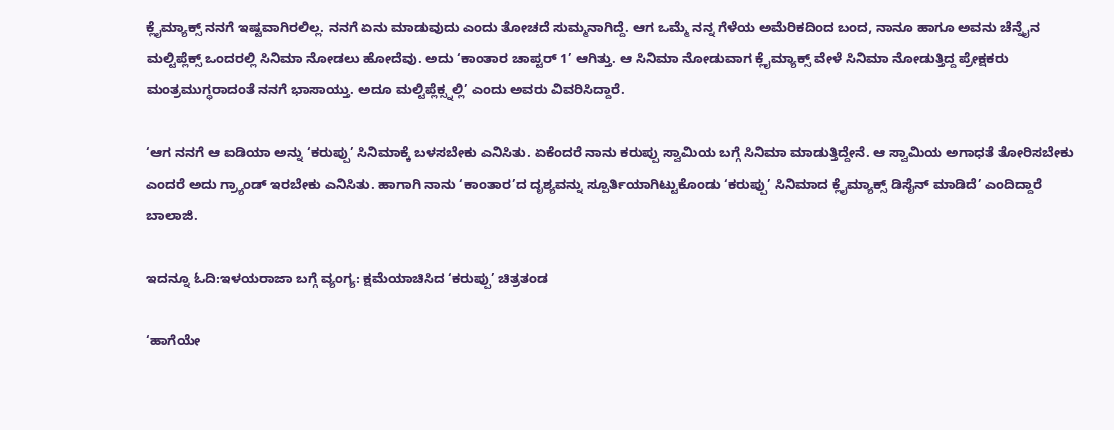ಕ್ಲೈಮ್ಯಾಕ್ಸ್ ನನಗೆ ಇಷ್ಟವಾಗಿರಲಿಲ್ಲ. ನನಗೆ ಏನು ಮಾಡುವುದು ಎಂದು ತೋಚದೆ ಸುಮ್ಮನಾಗಿದ್ದೆ. ಆಗ ಒಮ್ಮೆ ನನ್ನ ಗೆಳೆಯ ಅಮೆರಿಕದಿಂದ ಬಂದ, ನಾನೂ ಹಾಗೂ ಅವನು ಚೆನ್ನೈನ ಮಲ್ಟಿಪ್ಲೆಕ್ಸ್ ಒಂದರಲ್ಲಿ ಸಿನಿಮಾ ನೋಡಲು ಹೋದೆವು. ಅದು ‘ಕಾಂತಾರ ಚಾಪ್ಟರ್ 1’ ಆಗಿತ್ತು. ಆ ಸಿನಿಮಾ ನೋಡುವಾಗ ಕ್ಲೈಮ್ಯಾಕ್ಸ್ ವೇಳೆ ಸಿನಿಮಾ ನೋಡುತ್ತಿದ್ದ ಪ್ರೇಕ್ಷಕರು ಮಂತ್ರಮುಗ್ಧರಾದಂತೆ ನನಗೆ ಭಾಸಾಯ್ತು. ಅದೂ ಮಲ್ಟಿಪ್ಲೆಕ್ಸ್ನಲ್ಲಿ’ ಎಂದು ಅವರು ವಿವರಿಸಿದ್ದಾರೆ.

‘ಆಗ ನನಗೆ ಆ ಐಡಿಯಾ ಅನ್ನು ‘ಕರುಪ್ಪು’ ಸಿನಿಮಾಕ್ಕೆ ಬಳಸಬೇಕು ಎನಿಸಿತು. ಏಕೆಂದರೆ ನಾನು ಕರುಪ್ಪು ಸ್ವಾಮಿಯ ಬಗ್ಗೆ ಸಿನಿಮಾ ಮಾಡುತ್ತಿದ್ದೇನೆ. ಆ ಸ್ವಾಮಿಯ ಅಗಾಧತೆ ತೋರಿಸಬೇಕು ಎಂದರೆ ಅದು ಗ್ರ್ಯಾಂಡ್ ಇರಬೇಕು ಎನಿಸಿತು. ಹಾಗಾಗಿ ನಾನು ‘ಕಾಂತಾರ’ದ ದೃಶ್ಯವನ್ನು ಸ್ಪೂರ್ತಿಯಾಗಿಟ್ಟುಕೊಂಡು ‘ಕರುಪ್ಪು’ ಸಿನಿಮಾದ ಕ್ಲೈಮ್ಯಾಕ್ಸ್ ಡಿಸೈನ್ ಮಾಡಿದೆ’ ಎಂದಿದ್ದಾರೆ ಬಾಲಾಜಿ.

ಇದನ್ನೂ ಓದಿ:ಇಳಯರಾಜಾ ಬಗ್ಗೆ ವ್ಯಂಗ್ಯ: ಕ್ಷಮೆಯಾಚಿಸಿದ ‘ಕರುಪ್ಪು’ ಚಿತ್ರತಂಡ

‘ಹಾಗೆಯೇ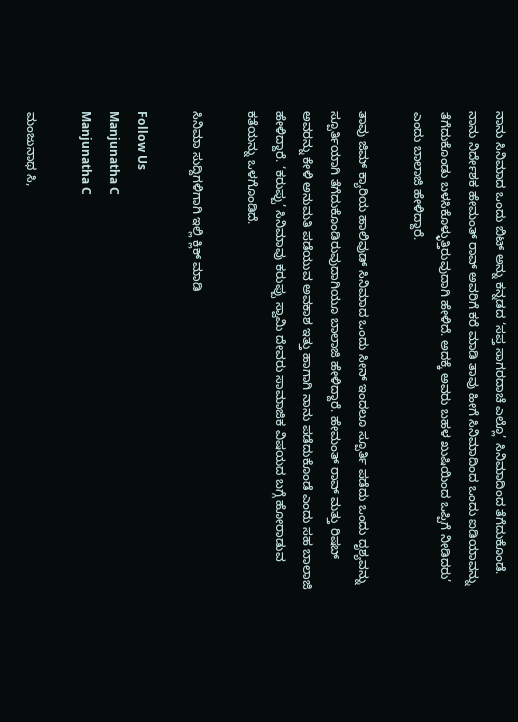ನಾನು ಸಿನಿಮಾದ ಒಂದು ಬಿಟ್ ಅನ್ನು ಕನ್ನಡದ ‘ಸಪ್ತ ಸಾಗರದಾಚೆ ಎಲ್ಲೊ’ ಸಿನಿಮಾದಿಂದ ತೆಗೆದುಕೊಂಡೆ. ನಾನು ನಿರ್ದೇಶಕ ಹೇಮಂತ್ ರಾವ್ ಅವರಿಗೆ ಕರೆ ಮಾಡಿ ತಾವು ಹೀಗೆ ಸಿನಿಮಾದಿಂದ ಒಂದು ಐಡಿಯಾವನ್ನು ತೆಗೆದುಕೊಂಡು ಬಳಸಿಕೊಳ್ಳುತ್ತಿರುವುದಾಗಿ ಹೇಳಿದೆ. ಅದಕ್ಕೆ ಅವರು ಬಹಳ ಖುಷಿಯಿಂದ ಒಪ್ಪಿಗೆ ನೀಡಿದರು’ ಎಂದು ಬಾಲಾಜಿ ಹೇಳಿದ್ದಾರೆ.

ತಾವು ಜಿಮ್ ಕ್ಯಾರಿಯ ಹಾಲಿವುಡ್ ಸಿನಿಮಾದ ಒಂದು ಸೀನ್ ಇಂದಲೂ ಸ್ಪೂರ್ತಿ ಪಡೆದು ಒಂದು ದೃಶ್ಯವನ್ನು ಸ್ಪೂರ್ತಿಯಾಗಿ ತೆಗೆದುಕೊಂಡಿರುವುದಾಗಿಯೂ ಬಾಲಾಜಿ ಹೇಳಿದ್ದಾರೆ. ಹೇಮಂತ್ ರಾವ್ ಮತ್ತು ರಿಷಬ್ ಅವರನ್ನು ಕೇಳಿ ಅನುಮತಿ ಪಡೆಯುವ ಅವಕಾಶ ಇತ್ತು ಹಾಗಾಗಿ ನಾನು ಪಡೆದುಕೊಂಡೆ ಎಂದು ಸಹ ಬಾಲಾಜಿ ಹೇಳಿದ್ದಾರೆ. ‘ಕರುಪ್ಪು’ ಸಿನಿಮಾವು ಕರುಪ್ಪು ಸ್ವಾಮಿ ದೇವರು ಸಾಮಾಜಿಕ ವಿಷಯದ ಬಗ್ಗೆ ಹೋರಾಡುವ ಕತೆಯನ್ನು ಒಳಗೊಂಡಿದೆ.

ಸಿನಿಮಾ ಸುದ್ದಿಗಳಿಗಾಗಿ ಇಲ್ಲಿ ಕ್ಲಿಕ್ ಮಾಡಿ

Follow Us
Manjunatha C
Manjunatha C

ಮಂಜುನಾಥ ಸಿ,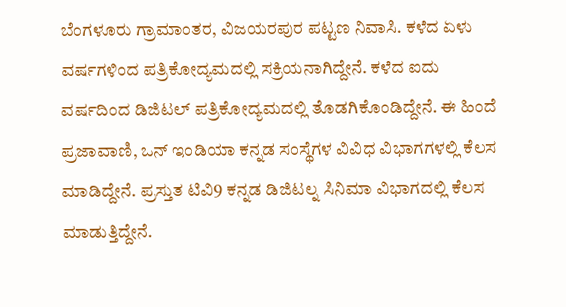ಬೆಂಗಳೂರು ಗ್ರಾಮಾಂತರ, ವಿಜಯರಪುರ ಪಟ್ಟಣ ನಿವಾಸಿ. ಕಳೆದ ಏಳು ವರ್ಷಗಳಿಂದ ಪತ್ರಿಕೋದ್ಯಮದಲ್ಲಿ ಸಕ್ರಿಯನಾಗಿದ್ದೇನೆ. ಕಳೆದ ಐದು ವರ್ಷದಿಂದ ಡಿಜಿಟಲ್ ಪತ್ರಿಕೋದ್ಯಮದಲ್ಲಿ ತೊಡಗಿಕೊಂಡಿದ್ದೇನೆ. ಈ ಹಿಂದೆ ಪ್ರಜಾವಾಣಿ, ಒನ್ ಇಂಡಿಯಾ ಕನ್ನಡ ಸಂಸ್ಥೆಗಳ ವಿವಿಧ ವಿಭಾಗಗಳಲ್ಲಿ ಕೆಲಸ ಮಾಡಿದ್ದೇನೆ. ಪ್ರಸ್ತುತ ಟಿವಿ9 ಕನ್ನಡ ಡಿಜಿಟಲ್ನ ಸಿನಿಮಾ ವಿಭಾಗದಲ್ಲಿ ಕೆಲಸ ಮಾಡುತ್ತಿದ್ದೇನೆ.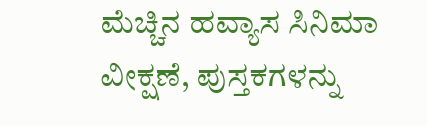ಮೆಚ್ಚಿನ ಹವ್ಯಾಸ ಸಿನಿಮಾ ವೀಕ್ಷಣೆ, ಪುಸ್ತಕಗಳನ್ನು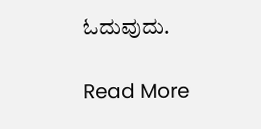ಓದುವುದು.

Read More